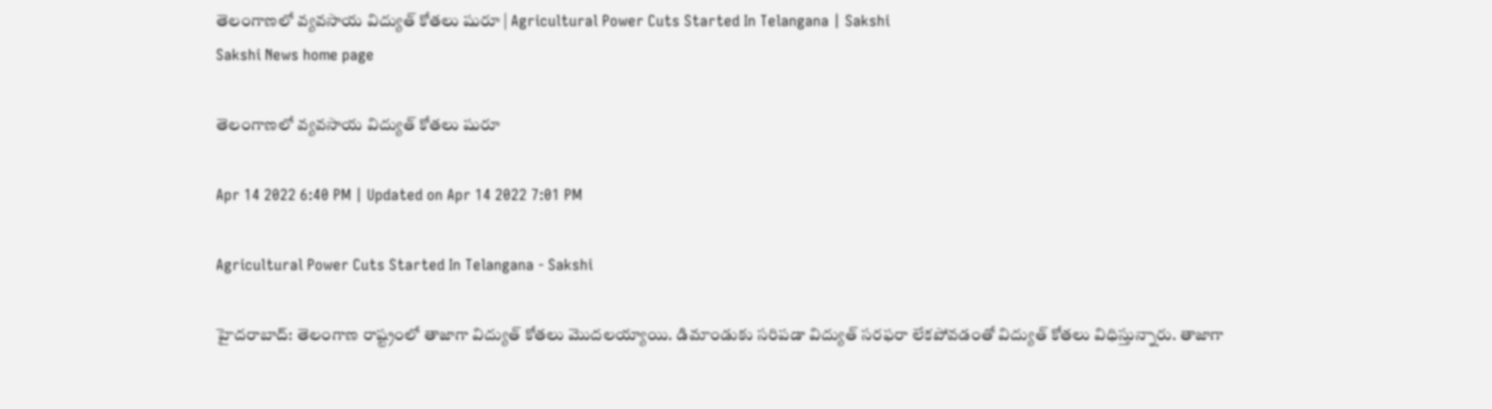తెలంగాణలో వ్యవసాయ విద్యుత్‌ కోతలు షురూ | Agricultural Power Cuts Started In Telangana | Sakshi
Sakshi News home page

తెలంగాణలో వ్యవసాయ విద్యుత్‌ కోతలు షురూ

Apr 14 2022 6:40 PM | Updated on Apr 14 2022 7:01 PM

Agricultural Power Cuts Started In Telangana - Sakshi

హైదరాబాద్‌: తెలంగాణ రాష్ట్రంలో తాజాగా విద్యుత్ కోతలు మొదలయ్యాయి. డిమాండుకు సరిపడా విద్యుత్ సరఫరా లేకపోవడంతో విద్యుత్‌ కోతలు విధిస్తున్నారు. తాజాగా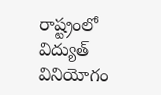రాష్ట్రంలో విద్యుత్ వినియోగం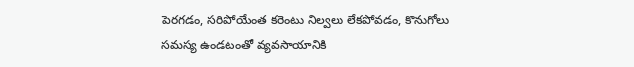పెరగడం, సరిపోయేంత కరెంటు నిల్వలు లేకపోవడం, కొనుగోలు సమస్య ఉండటంతో వ్యవసాయానికి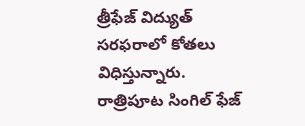త్రీఫేజ్ విద్యుత్ సరఫరాలో కోతలు విధిస్తున్నారు. రాత్రిపూట సింగిల్‌ ఫేజ్‌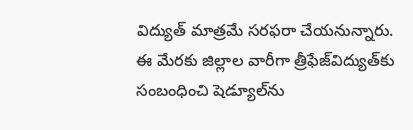విద్యుత్‌ మాత్రమే సరఫరా చేయనున్నారు. ఈ మేరకు జిల్లాల వారీగా త్రీఫేజ్‌విద్యుత్‌కు సంబంధించి షెడ్యూల్‌ను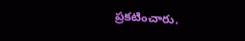ప్రకటించారు.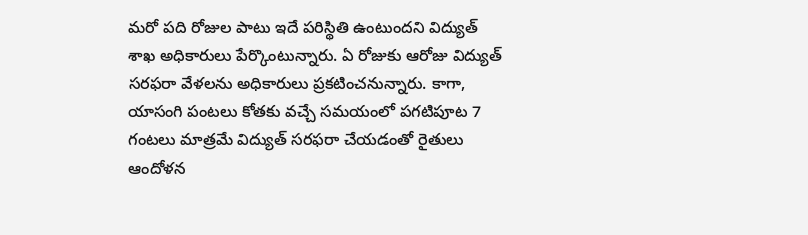మరో పది రోజుల పాటు ఇదే పరిస్థితి ఉంటుందని విద్యుత్ శాఖ అధికారులు పేర్కొంటున్నారు. ఏ రోజుకు ఆరోజు విద్యుత్‌ సరఫరా వేళలను అధికారులు ప్రకటించనున్నారు. కాగా, యాసంగి పంటలు కోతకు వచ్చే సమయంలో పగటిపూట 7 గంటలు మాత్రమే విద్యుత్‌ సరఫరా చేయడంతో రైతులు ఆందోళన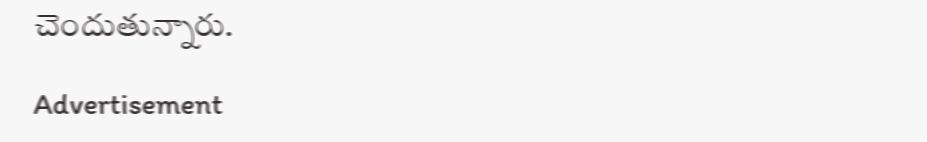చెందుతున్నారు.

Advertisement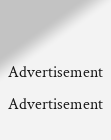Advertisement
Advertisement